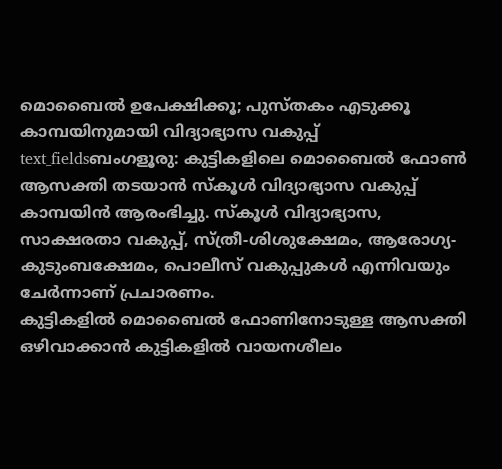മൊബൈൽ ഉപേക്ഷിക്കൂ; പുസ്തകം എടുക്കൂ കാമ്പയിനുമായി വിദ്യാഭ്യാസ വകുപ്പ്
text_fieldsബംഗളൂരു: കുട്ടികളിലെ മൊബൈൽ ഫോൺ ആസക്തി തടയാൻ സ്കൂൾ വിദ്യാഭ്യാസ വകുപ്പ് കാമ്പയിൻ ആരംഭിച്ചു. സ്കൂൾ വിദ്യാഭ്യാസ, സാക്ഷരതാ വകുപ്പ്, സ്ത്രീ-ശിശുക്ഷേമം, ആരോഗ്യ-കുടുംബക്ഷേമം, പൊലീസ് വകുപ്പുകൾ എന്നിവയും ചേർന്നാണ് പ്രചാരണം.
കുട്ടികളിൽ മൊബൈൽ ഫോണിനോടുള്ള ആസക്തി ഒഴിവാക്കാൻ കുട്ടികളിൽ വായനശീലം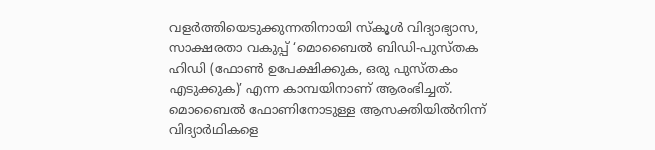വളർത്തിയെടുക്കുന്നതിനായി സ്കൂൾ വിദ്യാഭ്യാസ, സാക്ഷരതാ വകുപ്പ് ‘മൊബൈൽ ബിഡി-പുസ്തക ഹിഡി (ഫോൺ ഉപേക്ഷിക്കുക, ഒരു പുസ്തകം എടുക്കുക)’ എന്ന കാമ്പയിനാണ് ആരംഭിച്ചത്. മൊബൈൽ ഫോണിനോടുള്ള ആസക്തിയിൽനിന്ന് വിദ്യാർഥികളെ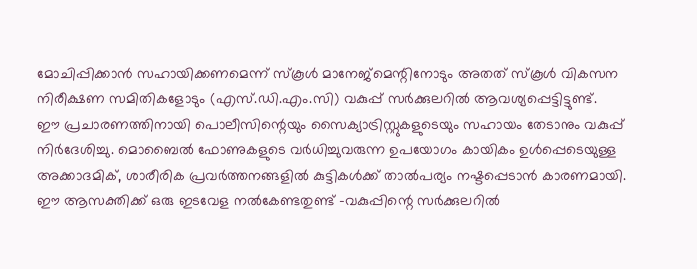മോചിപ്പിക്കാൻ സഹായിക്കണമെന്ന് സ്കൂൾ മാനേജ്മെന്റിനോടും അതത് സ്കൂൾ വികസന നിരീക്ഷണ സമിതികളോടും (എസ്.ഡി.എം.സി) വകുപ്പ് സർക്കുലറിൽ ആവശ്യപ്പെട്ടിട്ടുണ്ട്.
ഈ പ്രചാരണത്തിനായി പൊലീസിന്റെയും സൈക്യാട്രിസ്റ്റുകളുടെയും സഹായം തേടാനും വകുപ്പ് നിർദേശിച്ചു. മൊബൈൽ ഫോണുകളുടെ വർധിച്ചുവരുന്ന ഉപയോഗം കായികം ഉൾപ്പെടെയുള്ള അക്കാദമിക്, ശാരീരിക പ്രവർത്തനങ്ങളിൽ കുട്ടികൾക്ക് താൽപര്യം നഷ്ടപ്പെടാൻ കാരണമായി. ഈ ആസക്തിക്ക് ഒരു ഇടവേള നൽകേണ്ടതുണ്ട് -വകുപ്പിന്റെ സർക്കുലറിൽ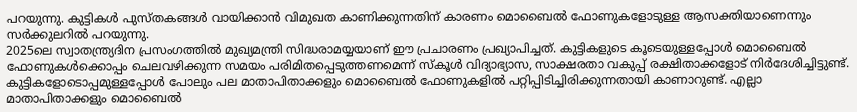പറയുന്നു. കുട്ടികൾ പുസ്തകങ്ങൾ വായിക്കാൻ വിമുഖത കാണിക്കുന്നതിന് കാരണം മൊബൈൽ ഫോണുകളോടുള്ള ആസക്തിയാണെന്നും സർക്കുലറിൽ പറയുന്നു.
2025ലെ സ്വാതന്ത്ര്യദിന പ്രസംഗത്തിൽ മുഖ്യമന്ത്രി സിദ്ധരാമയ്യയാണ് ഈ പ്രചാരണം പ്രഖ്യാപിച്ചത്. കുട്ടികളുടെ കൂടെയുള്ളപ്പോൾ മൊബൈൽ ഫോണുകൾക്കൊപ്പം ചെലവഴിക്കുന്ന സമയം പരിമിതപ്പെടുത്തണമെന്ന് സ്കൂൾ വിദ്യാഭ്യാസ, സാക്ഷരതാ വകുപ്പ് രക്ഷിതാക്കളോട് നിർദേശിച്ചിട്ടുണ്ട്.
കുട്ടികളോടൊപ്പമുള്ളപ്പോൾ പോലും പല മാതാപിതാക്കളും മൊബൈൽ ഫോണുകളിൽ പറ്റിപ്പിടിച്ചിരിക്കുന്നതായി കാണാറുണ്ട്. എല്ലാ മാതാപിതാക്കളും മൊബൈൽ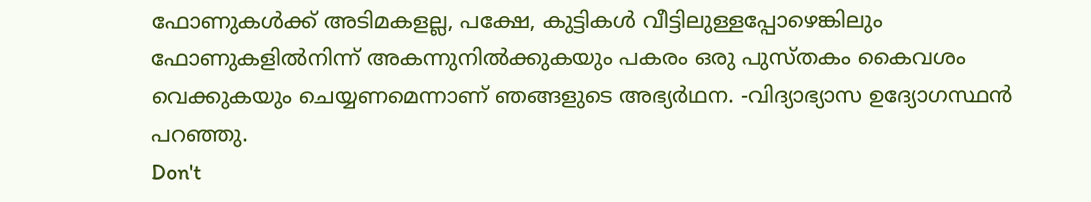ഫോണുകൾക്ക് അടിമകളല്ല, പക്ഷേ, കുട്ടികൾ വീട്ടിലുള്ളപ്പോഴെങ്കിലും ഫോണുകളിൽനിന്ന് അകന്നുനിൽക്കുകയും പകരം ഒരു പുസ്തകം കൈവശം വെക്കുകയും ചെയ്യണമെന്നാണ് ഞങ്ങളുടെ അഭ്യർഥന. -വിദ്യാഭ്യാസ ഉദ്യോഗസ്ഥൻ പറഞ്ഞു.
Don't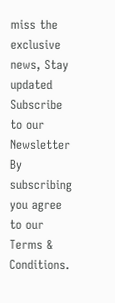miss the exclusive news, Stay updated
Subscribe to our Newsletter
By subscribing you agree to our Terms & Conditions.